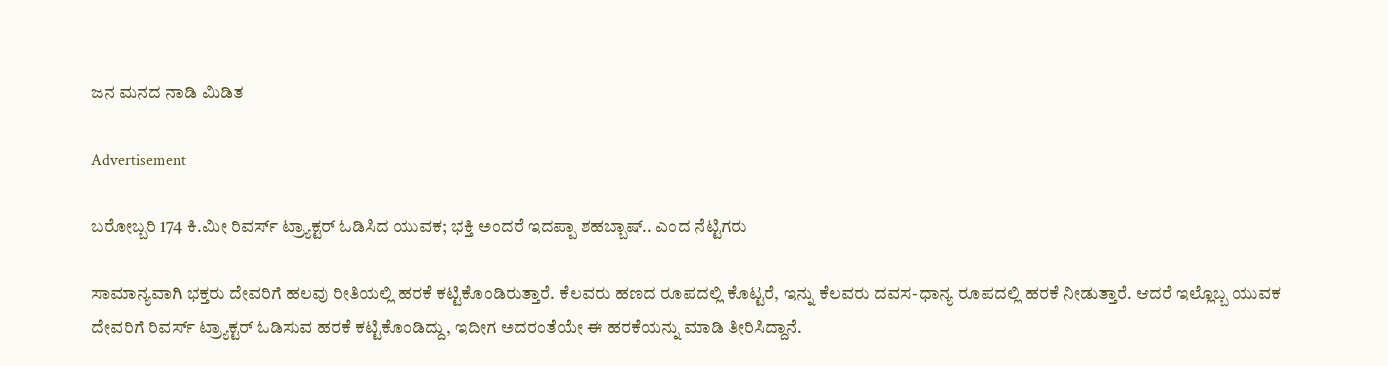ಜನ ಮನದ ನಾಡಿ ಮಿಡಿತ

Advertisement

ಬರೋಬ್ಬರಿ 174 ಕಿ.ಮೀ ರಿವರ್ಸ್ ಟ್ರ‍್ಯಾಕ್ಟರ್ ಓಡಿಸಿದ ಯುವಕ; ಭಕ್ತಿ ಅಂದರೆ ಇದಪ್ಪಾ ಶಹಬ್ಬಾಷ್.. ಎಂದ ನೆಟ್ಟಿಗರು

ಸಾಮಾನ್ಯವಾಗಿ ಭಕ್ತರು ದೇವರಿಗೆ ಹಲವು ರೀತಿಯಲ್ಲಿ ಹರಕೆ ಕಟ್ಟಿಕೊಂಡಿರುತ್ತಾರೆ. ಕೆಲವರು ಹಣದ ರೂಪದಲ್ಲಿ ಕೊಟ್ಟರೆ, ಇನ್ನು ಕೆಲವರು ದವಸ-ಧಾನ್ಯ ರೂಪದಲ್ಲಿ ಹರಕೆ ನೀಡುತ್ತಾರೆ. ಆದರೆ ಇಲ್ಲೊಬ್ಬ ಯುವಕ ದೇವರಿಗೆ ರಿವರ್ಸ್ ಟ್ರ‍್ಯಾಕ್ಟರ್ ಓಡಿಸುವ ಹರಕೆ ಕಟ್ಟಿಕೊಂಡಿದ್ದು, ಇದೀಗ ಅದರಂತೆಯೇ ಈ ಹರಕೆಯನ್ನು ಮಾಡಿ ತೀರಿಸಿದ್ದಾನೆ.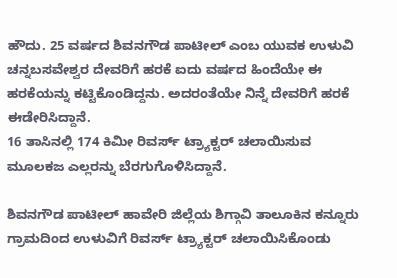ಹೌದು. 25 ವರ್ಷದ ಶಿವನಗೌಡ ಪಾಟೀಲ್ ಎಂಬ ಯುವಕ ಉಳುವಿ ಚನ್ನಬಸವೇಶ್ವರ ದೇವರಿಗೆ ಹರಕೆ ಐದು ವರ್ಷದ ಹಿಂದೆಯೇ ಈ ಹರಕೆಯನ್ನು ಕಟ್ಟಿಕೊಂಡಿದ್ದನು. ಅದರಂತೆಯೇ ನಿನ್ನೆ ದೇವರಿಗೆ ಹರಕೆ ಈಡೇರಿಸಿದ್ದಾನೆ.
16 ತಾಸಿನಲ್ಲಿ 174 ಕಿಮೀ ರಿವರ್ಸ್ ಟ್ರ‍್ಯಾಕ್ಟರ್ ಚಲಾಯಿಸುವ ಮೂಲಕಜ ಎಲ್ಲರನ್ನು ಬೆರಗುಗೊಳಿಸಿದ್ದಾನೆ.

ಶಿವನಗೌಡ ಪಾಟೀಲ್ ಹಾವೇರಿ ಜಿಲ್ಲೆಯ ಶಿಗ್ಗಾವಿ ತಾಲೂಕಿನ ಕನ್ನೂರು ಗ್ರಾಮದಿಂದ ಉಳುವಿಗೆ ರಿವರ್ಸ್ ಟ್ರ‍್ಯಾಕ್ಟರ್ ಚಲಾಯಿಸಿಕೊಂಡು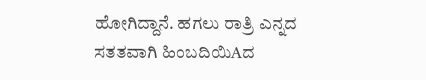ಹೋಗಿದ್ದಾನೆ. ಹಗಲು ರಾತ್ರಿ ಎನ್ನದ ಸತತವಾಗಿ ಹಿಂಬದಿಯಿAದ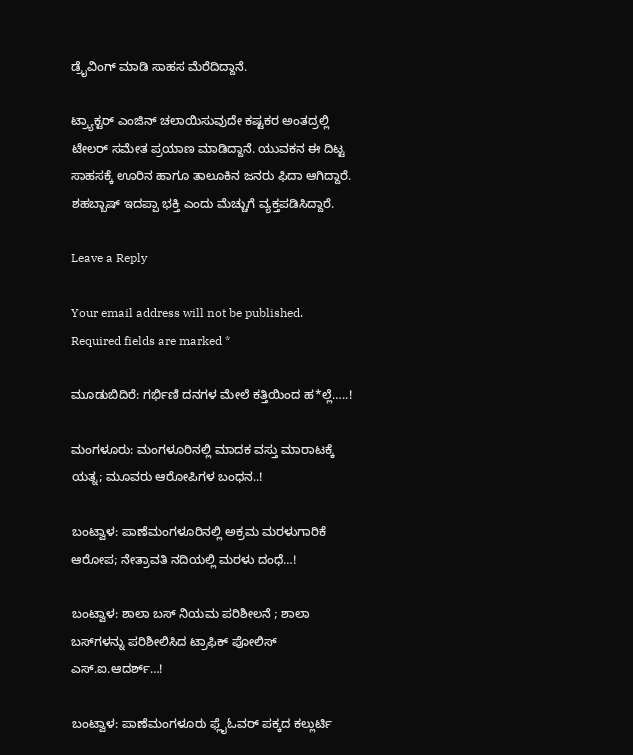ಡ್ರೈವಿಂಗ್ ಮಾಡಿ ಸಾಹಸ ಮೆರೆದಿದ್ದಾನೆ.

ಟ್ರ‍್ಯಾಕ್ಟರ್ ಎಂಜಿನ್ ಚಲಾಯಿಸುವುದೇ ಕಷ್ಟಕರ ಅಂತದ್ರಲ್ಲಿ ಟೇಲರ್ ಸಮೇತ ಪ್ರಯಾಣ ಮಾಡಿದ್ದಾನೆ. ಯುವಕನ ಈ ದಿಟ್ಟ ಸಾಹಸಕ್ಕೆ ಊರಿನ ಹಾಗೂ ತಾಲೂಕಿನ ಜನರು ಫಿದಾ ಆಗಿದ್ದಾರೆ. ಶಹಬ್ಬಾಷ್ ಇದಪ್ಪಾ ಭಕ್ತಿ ಎಂದು ಮೆಚ್ಚುಗೆ ವ್ಯಕ್ತಪಡಿಸಿದ್ದಾರೆ.

Leave a Reply

Your email address will not be published. Required fields are marked *

ಮೂಡುಬಿದಿರೆ: ಗರ್ಭಿಣಿ ದನಗಳ ಮೇಲೆ ಕತ್ತಿಯಿಂದ ಹ*ಲ್ಲೆ…..!

ಮಂಗಳೂರು: ಮಂಗಳೂರಿನಲ್ಲಿ ಮಾದಕ ವಸ್ತು ಮಾರಾಟಕ್ಕೆ ಯತ್ನ; ಮೂವರು ಆರೋಪಿಗಳ ಬಂಧನ..!

ಬಂಟ್ವಾಳ: ಪಾಣೆಮಂಗಳೂರಿನಲ್ಲಿ ಅಕ್ರಮ ಮರಳುಗಾರಿಕೆ ಆರೋಪ; ನೇತ್ರಾವತಿ ನದಿಯಲ್ಲಿ ಮರಳು ದಂಧೆ…!

ಬಂಟ್ವಾಳ: ಶಾಲಾ ಬಸ್ ನಿಯಮ ಪರಿಶೀಲನೆ ; ಶಾಲಾ ಬಸ್‌ಗಳನ್ನು ಪರಿಶೀಲಿಸಿದ ಟ್ರಾಫಿಕ್ ಪೋಲಿಸ್ ಎಸ್.ಐ.ಆದರ್ಶ್…!

ಬಂಟ್ವಾಳ: ಪಾಣೆಮಂಗಳೂರು ಫ್ಲೈಓವರ್ ಪಕ್ಕದ ಕಲ್ಲುರ್ಟಿ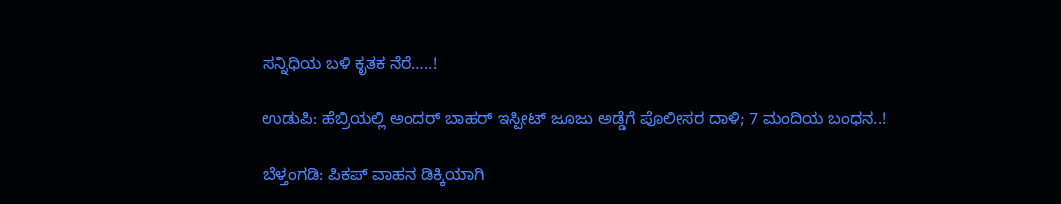ಸನ್ನಿಧಿಯ ಬಳಿ ಕೃತಕ ನೆರೆ…..!

ಉಡುಪಿ: ಹೆಬ್ರಿಯಲ್ಲಿ ಅಂದರ್ ಬಾಹರ್ ಇಸ್ಪೀಟ್ ಜೂಜು ಅಡ್ಡೆಗೆ ಪೊಲೀಸರ ದಾಳಿ; 7 ಮಂದಿಯ ಬಂಧನ..!

ಬೆಳ್ತಂಗಡಿ: ಪಿಕಪ್ ವಾಹನ ಡಿಕ್ಕಿಯಾಗಿ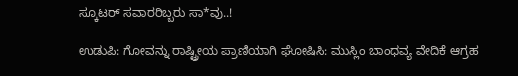ಸ್ಕೂಟರ್ ಸವಾರರಿಬ್ಬರು ಸಾ*ವು..!

ಉಡುಪಿ: ಗೋವನ್ನು ರಾಷ್ಟ್ರೀಯ ಪ್ರಾಣಿಯಾಗಿ ಘೋಷಿಸಿ: ಮುಸ್ಲಿಂ ಬಾಂಧವ್ಯ ವೇದಿಕೆ ಆಗ್ರಹ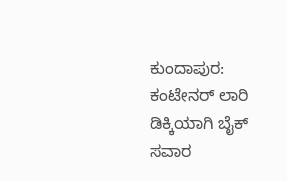ಕುಂದಾಪುರ: ಕಂಟೇನರ್ ಲಾರಿ ಡಿಕ್ಕಿಯಾಗಿ ಬೈಕ್ ಸವಾರ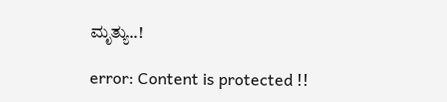ಮೃತ್ಯು..!

error: Content is protected !!